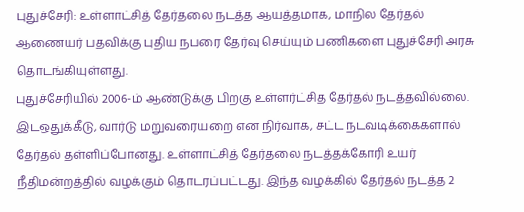புதுச்சேரி: உள்ளாட்சித் தேர்தலை நடத்த ஆயத்தமாக, மாநில தேர்தல் ஆணையர் பதவிக்கு புதிய நபரை தேர்வு செய்யும் பணிகளை புதுச்சேரி அரசு தொடங்கியுள்ளது.
புதுச்சேரியில் 2006-ம் ஆண்டுக்கு பிறகு உள்ளர்ட்சித தேர்தல் நடத்தவில்லை. இடஒதுக்கீடு, வார்டு மறுவரையறை என நிர்வாக, சட்ட நடவடிக்கைகளால் தேர்தல் தள்ளிப்போனது. உள்ளாட்சித் தேர்தலை நடத்தக்கோரி உயர் நீதிமன்றத்தில் வழக்கும் தொடரப்பட்டது. இந்த வழக்கில் தேர்தல் நடத்த 2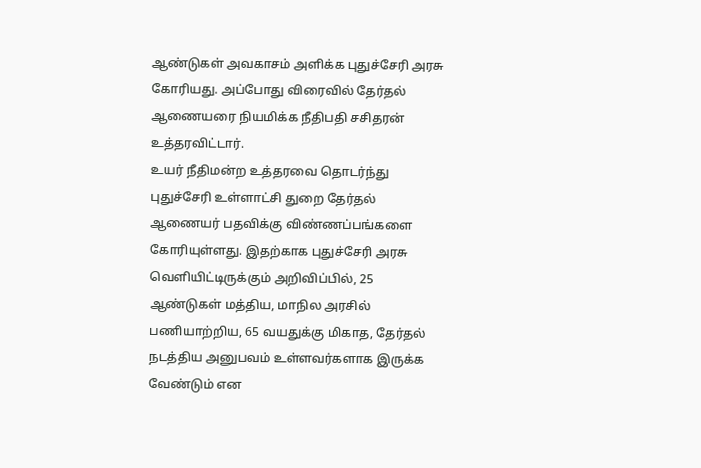ஆண்டுகள் அவகாசம் அளிக்க புதுச்சேரி அரசு கோரியது. அப்போது விரைவில் தேர்தல் ஆணையரை நியமிக்க நீதிபதி சசிதரன் உத்தரவிட்டார்.
உயர் நீதிமன்ற உத்தரவை தொடர்ந்து புதுச்சேரி உள்ளாட்சி துறை தேர்தல் ஆணையர் பதவிக்கு விண்ணப்பங்களை கோரியுள்ளது. இதற்காக புதுச்சேரி அரசு வெளியிட்டிருக்கும் அறிவிப்பில், 25 ஆண்டுகள் மத்திய, மாநில அரசில் பணியாற்றிய, 65 வயதுக்கு மிகாத, தேர்தல் நடத்திய அனுபவம் உள்ளவர்களாக இருக்க வேண்டும் என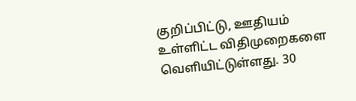குறிப்பிட்டு, ஊதியம் உள்ளிட்ட விதிமுறைகளை வெளியிட்டுள்ளது. 30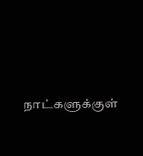நாட்களுக்குள்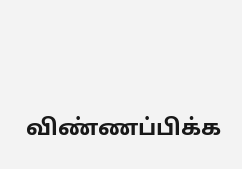விண்ணப்பிக்க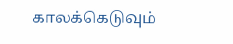காலக்கெடுவும்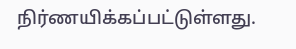நிர்ணயிக்கப்பட்டுள்ளது.